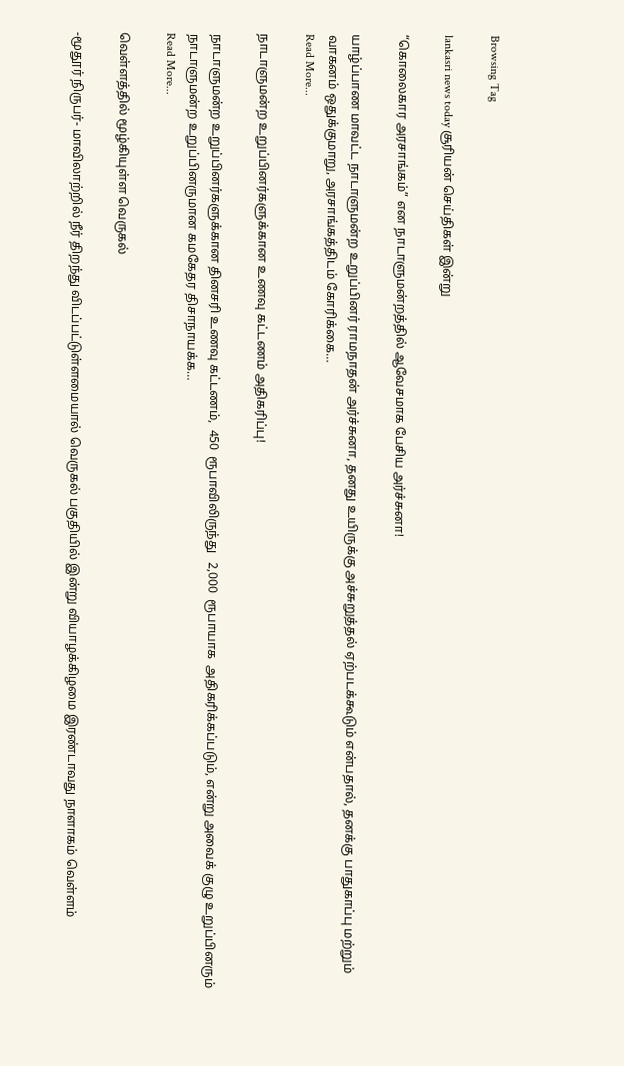Browsing Tag

lankasri news today சூரியன் செய்திகள் இன்று

“கொலைகார அரசாங்கம்” என நாடாளுமன்றத்தில் ஆவேசமாக பேசிய அர்ச்சுனா!

யாழ்ப்பாண மாவட்ட நாடாளுமன்ற உறுப்பினர் ராமநாதன் அர்ச்சுனா, தனது உயிருக்கு அச்சுறுத்தல் ஏற்படக்கூடும் என்பதால், தனக்கு பாதுகாப்பு மற்றும் வாகனம் ஒதுக்குமாறு, அரசாங்கத்திடம் கோரிக்கை…
Read More...

நாடாளுமன்ற உறுப்பினர்களுக்கான உணவு கட்டணம் அதிகரிப்பு!

நாடாளுமன்ற உறுப்பினர்களுக்கான தினசரி உணவு கட்டணம்,  450  ரூபாவிலிருந்து   2,000  ரூபாயாக  அதிகரிக்கப்படும், என்று அவைக் குழு உறுப்பினரும் நாடாளுமன்ற உறுப்பினருமான கமகேதர திசாநாயக்க…
Read More...

வெள்ளத்தில் மூழ்கியுள்ள வெருகல்

-மூதூர் நிருபர்- மாவிலாற்றில் நீர் திறந்து விடப்பட்டுள்ளமையால் வெருகல் பகுதியில் இன்று வியாழக்கிழமை இரண்டாவது நாளாகம் வெள்ளம்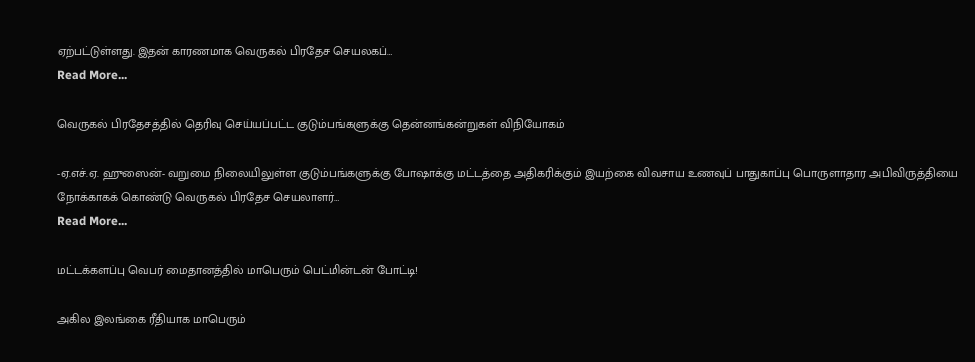ஏற்பட்டுள்ளது. இதன் காரணமாக வெருகல் பிரதேச செயலகப்…
Read More...

வெருகல் பிரதேசத்தில் தெரிவு செய்யப்பட்ட குடும்பங்களுக்கு தென்னங்கன்றுகள் விநியோகம்

-ஏ.எச்.ஏ. ஹுஸைன்- வறுமை நிலையிலுள்ள குடும்பங்களுக்கு போஷாக்கு மட்டத்தை அதிகரிக்கும் இயற்கை விவசாய உணவுப் பாதுகாப்பு பொருளாதார அபிவிருத்தியை நோக்காகக் கொண்டு வெருகல் பிரதேச செயலாளர்…
Read More...

மட்டக்களப்பு வெபர் மைதானத்தில் மாபெரும் பெட்மின்டன் போட்டி!

அகில இலங்கை ரீதியாக மாபெரும்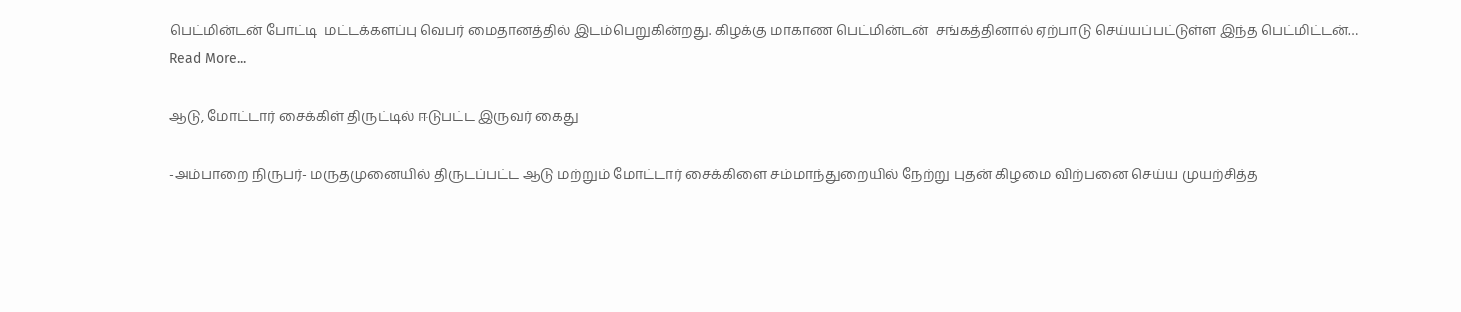பெட்மின்டன் போட்டி  மட்டக்களப்பு வெபர் மைதானத்தில் இடம்பெறுகின்றது. கிழக்கு மாகாண பெட்மின்டன்  சங்கத்தினால் ஏற்பாடு செய்யப்பட்டுள்ள இந்த பெட்மிட்டன்…
Read More...

ஆடு, மோட்டார் சைக்கிள் திருட்டில் ஈடுபட்ட இருவர் கைது

-அம்பாறை நிருபர்- மருதமுனையில் திருடப்பட்ட ஆடு மற்றும் மோட்டார் சைக்கிளை சம்மாந்துறையில் நேற்று புதன் கிழமை விற்பனை செய்ய முயற்சித்த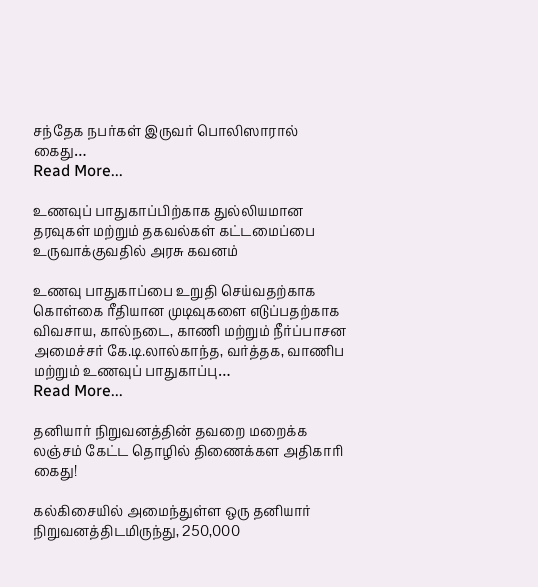சந்தேக நபர்கள் இருவர் பொலிஸாரால் கைது…
Read More...

உணவுப் பாதுகாப்பிற்காக துல்லியமான தரவுகள் மற்றும் தகவல்கள் கட்டமைப்பை உருவாக்குவதில் அரசு கவனம்

உணவு பாதுகாப்பை உறுதி செய்வதற்காக கொள்கை ரீதியான முடிவுகளை எடுப்பதற்காக விவசாய, கால்நடை, காணி மற்றும் நீர்ப்பாசன அமைச்சர் கே.டி.லால்காந்த, வர்த்தக, வாணிப மற்றும் உணவுப் பாதுகாப்பு…
Read More...

தனியார் நிறுவனத்தின் தவறை மறைக்க லஞ்சம் கேட்ட தொழில் திணைக்கள அதிகாரி கைது!

கல்கிசையில் அமைந்துள்ள ஒரு தனியார் நிறுவனத்திடமிருந்து, 250,000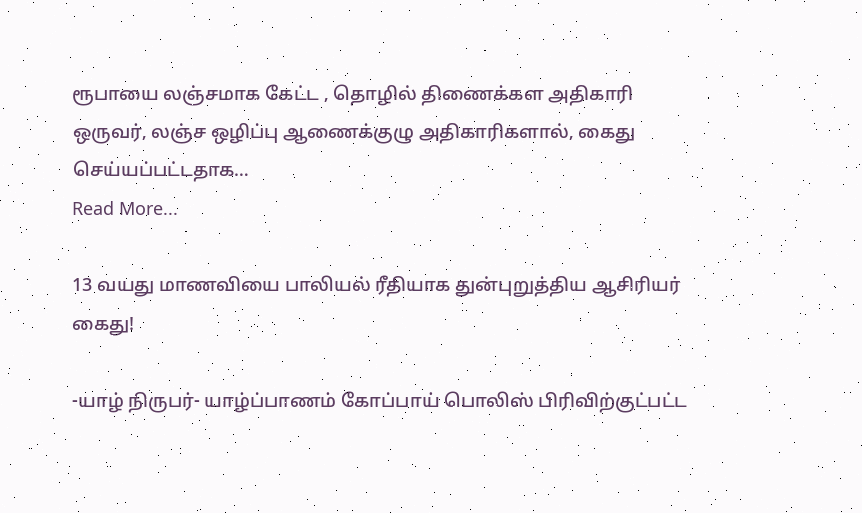ரூபாயை லஞ்சமாக கேட்ட , தொழில் திணைக்கள அதிகாரி ஒருவர், லஞ்ச ஒழிப்பு ஆணைக்குழு அதிகாரிகளால், கைது செய்யப்பட்டதாக…
Read More...

13 வயது மாணவியை பாலியல் ரீதியாக துன்புறுத்திய ஆசிரியர் கைது!

-யாழ் நிருபர்- யாழ்ப்பாணம் கோப்பாய் பொலிஸ் பிரிவிற்குட்பட்ட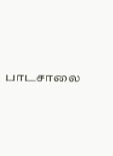பாடசாலை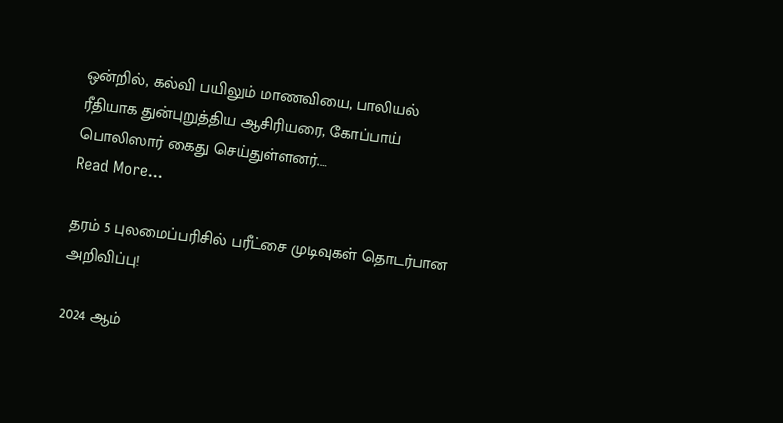ஒன்றில், கல்வி பயிலும் மாணவியை, பாலியல் ரீதியாக துன்புறுத்திய ஆசிரியரை, கோப்பாய் பொலிஸார் கைது செய்துள்ளனர்.…
Read More...

தரம் 5 புலமைப்பரிசில் பரீட்சை முடிவுகள் தொடர்பான அறிவிப்பு!

2024 ஆம்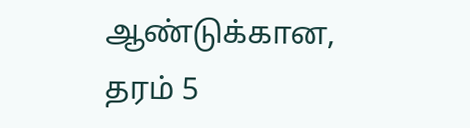ஆண்டுக்கான, தரம் 5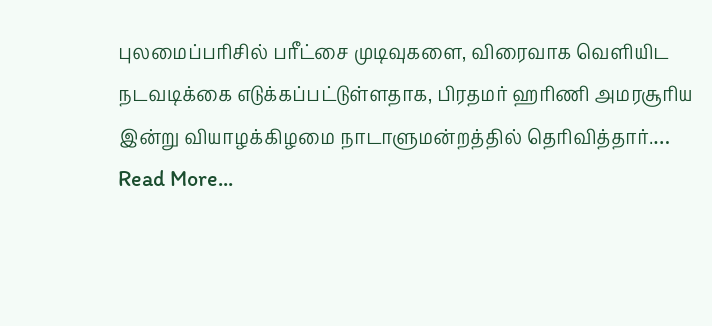புலமைப்பரிசில் பரீட்சை முடிவுகளை, விரைவாக வெளியிட நடவடிக்கை எடுக்கப்பட்டுள்ளதாக, பிரதமர் ஹரிணி அமரசூரிய இன்று வியாழக்கிழமை நாடாளுமன்றத்தில் தெரிவித்தார்.…
Read More...